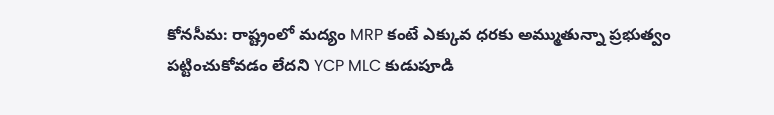కోనసీమ: రాష్ట్రంలో మద్యం MRP కంటే ఎక్కువ ధరకు అమ్ముతున్నా ప్రభుత్వం పట్టించుకోవడం లేదని YCP MLC కుడుపూడి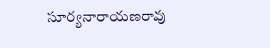సూర్యనారాయణరావు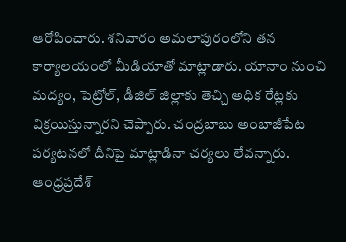ఆరోపించారు. శనివారం అమలాపురంలోని తన కార్యాలయంలో మీడియాతో మాట్లాడారు. యానాం నుంచి మద్యం, పెట్రోల్, డీజిల్ జిల్లాకు తెచ్చి అధిక రేట్లకు విక్రయిస్తున్నారని చెప్పారు. చంద్రబాబు అంబాజీపేట పర్యటనలో దీనిపై మాట్లాడినా చర్యలు లేవన్నారు.
ఆంధ్రప్రదేశ్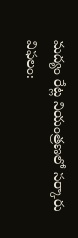మద్యం రేట్ల నియంత్రణలో సర్కారు విఫలం: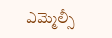ఎమ్మెల్సీ